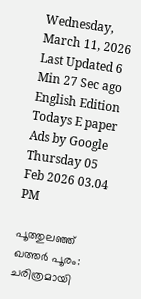Wednesday, March 11, 2026 Last Updated 6 Min 27 Sec ago English Edition
Todays E paper
Ads by Google
Thursday 05 Feb 2026 03.04 PM

പൂത്തുലഞ്ഞ് ഖത്തർ പൂരം: ചരിത്രമായി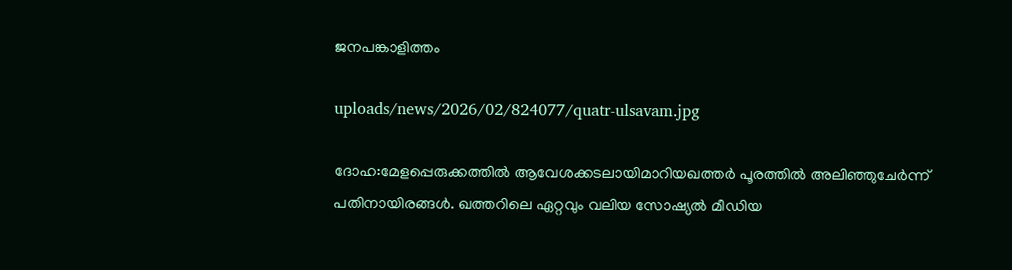ജനപങ്കാളിത്തം

uploads/news/2026/02/824077/quatr-ulsavam.jpg

ദോഹ:മേളപ്പെരുക്കത്തിൽ ആവേശക്കടലായിമാറിയഖത്തർ പൂരത്തിൽ അലിഞ്ഞുചേർന്ന് പതിനായിരങ്ങൾ. ഖത്തറിലെ ഏറ്റവും വലിയ സോഷ്യൽ മീഡിയ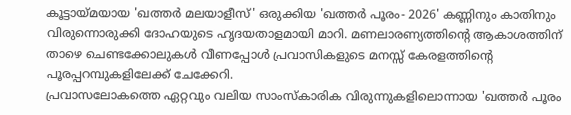കൂട്ടായ്മയായ 'ഖത്തർ മലയാളീസ്' ഒരുക്കിയ 'ഖത്തർ പൂരം- 2026' കണ്ണിനും കാതിനും വിരുന്നൊരുക്കി ദോഹയുടെ ഹൃദയതാളമായി മാറി. മണലാരണ്യത്തിന്റെ ആകാശത്തിന് താഴെ ചെണ്ടക്കോലുകൾ വീണപ്പോൾ പ്രവാസികളുടെ മനസ്സ് കേരളത്തിന്റെ പൂരപ്പറമ്പുകളിലേക്ക് ചേക്കേറി.
പ്രവാസലോകത്തെ ഏറ്റവും വലിയ സാംസ്കാരിക വിരുന്നുകളിലൊന്നായ 'ഖത്തർ പൂരം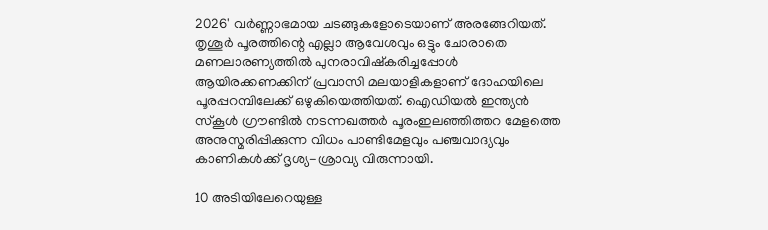2026' വർണ്ണാഭമായ ചടങ്ങുകളോടെയാണ് അരങ്ങേറിയത്. തൃശൂർ പൂരത്തിന്റെ എല്ലാ ആവേശവും ഒട്ടും ചോരാതെ മണലാരണ്യത്തിൽ പുനരാവിഷ്കരിച്ചപ്പോൾ ആയിരക്കണക്കിന് പ്രവാസി മലയാളികളാണ് ദോഹയിലെ പൂരപ്പറമ്പിലേക്ക് ഒഴുകിയെത്തിയത്. ഐഡിയൽ ഇന്ത്യൻ സ്കൂൾ ഗ്രൗണ്ടിൽ നടന്നഖത്തർ പൂരംഇലഞ്ഞിത്തറ മേളത്തെ അനുസ്മരിപ്പിക്കുന്ന വിധം പാണ്ടിമേളവും പഞ്ചവാദ്യവും കാണികൾക്ക് ദൃശ്യ-ശ്രാവ്യ വിരുന്നായി.

10 അടിയിലേറെയുള്ള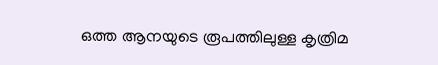ഒത്ത ആനയുടെ രൂപത്തിലുള്ള കൃത്രിമ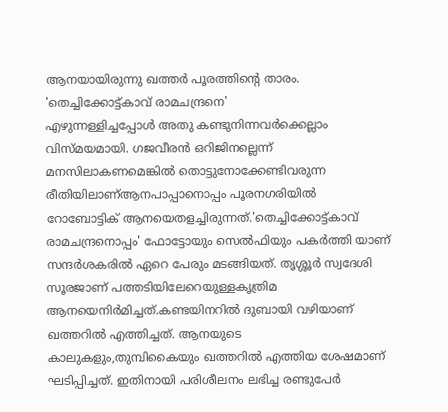ആനയായിരുന്നു ഖത്തർ പൂരത്തിന്റെ താരം. 'തെച്ചിക്കോട്ട്കാവ് രാമചന്ദ്രനെ'
എഴുന്നള്ളിച്ചപ്പോൾ അതു കണ്ടുനിന്നവർക്കെല്ലാം വിസ്മയമായി. ഗജവീരൻ ഒറിജിനല്ലെന്ന് മനസിലാകണമെങ്കിൽ തൊട്ടുനോക്കേണ്ടിവരുന്ന രീതിയിലാണ്ആനപാപ്പാനൊപ്പം പൂരനഗരിയിൽ റോബോട്ടിക് ആനയെതളച്ചിരുന്നത്.'തെച്ചിക്കോട്ട്കാവ് രാമചന്ദ്രനൊപ്പം' ഫോട്ടോയും സെൽഫിയും പകർത്തി യാണ് സന്ദർശകരിൽ ഏറെ പേരും മടങ്ങിയത്. തൃശ്ശൂർ സ്വദേശി സൂരജാണ് പത്തടിയിലേറെയുള്ളകൃത്രിമ ആനയെനിർമിച്ചത്.കണ്ടയിനറിൽ ദുബായി വഴിയാണ് ഖത്തറിൽ എത്തിച്ചത്. ആനയുടെ കാലുകളും,തുമ്പികൈയും ഖത്തറിൽ എത്തിയ ശേഷമാണ് ഘടിപ്പിച്ചത്. ഇതിനായി പരിശീലനം ലഭിച്ച രണ്ടുപേർ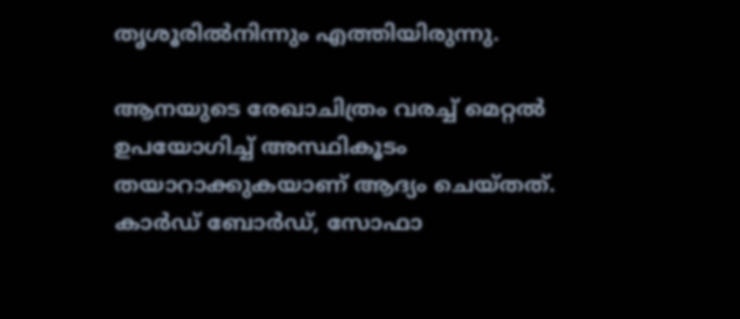തൃശൂരിൽനിന്നും എത്തിയിരുന്നു.

ആനയുടെ രേഖാചിത്രം വരച്ച് മെറ്റൽ ഉപയോഗിച്ച് അസ്ഥികൂടം തയാറാക്കുകയാണ് ആദ്യം ചെയ്തത്. കാർഡ് ബോർഡ്, സോഫാ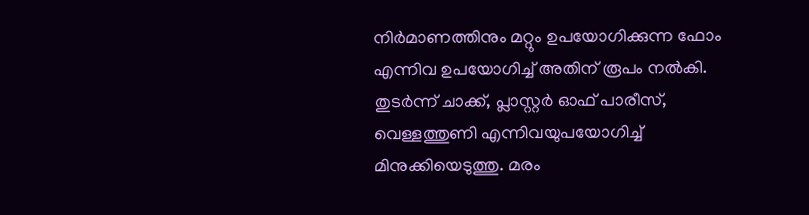നിർമാണത്തിനും മറ്റും ഉപയോഗിക്കുന്ന ഫോം എന്നിവ ഉപയോഗിച്ച് അതിന് രൂപം നൽകി. തുടർന്ന് ചാക്ക്, പ്ലാസ്റ്റർ ഓഫ് പാരീസ്, വെള്ളത്തുണി എന്നിവയുപയോഗിച്ച് മിനുക്കിയെടുത്തു. മരം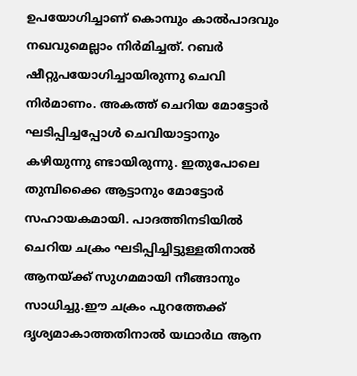ഉപയോഗിച്ചാണ് കൊമ്പും കാൽപാദവും നഖവുമെല്ലാം നിർമിച്ചത്. റബർ ഷീറ്റുപയോഗിച്ചായിരുന്നു ചെവി നിര്‍മാണം. അകത്ത് ചെറിയ മോട്ടോർ ഘടിപ്പിച്ചപ്പോൾ ചെവിയാട്ടാനും കഴിയുന്നു ണ്ടായിരുന്നു. ഇതുപോലെ തുമ്പിക്കൈ ആട്ടാനും മോട്ടോർ സഹായകമായി. പാദത്തിനടിയിൽ ചെറിയ ചക്രം ഘടിപ്പിച്ചിട്ടുള്ളതിനാൽ ആനയ്ക്ക് സുഗമമായി നീങ്ങാനും സാധിച്ചു.ഈ ചക്രം പുറത്തേക്ക് ദൃശ്യമാകാത്തതിനാൽ യഥാർഥ ആന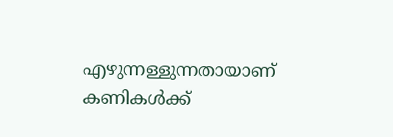എഴുന്നള്ളുന്നതായാണ് കണികൾക്ക്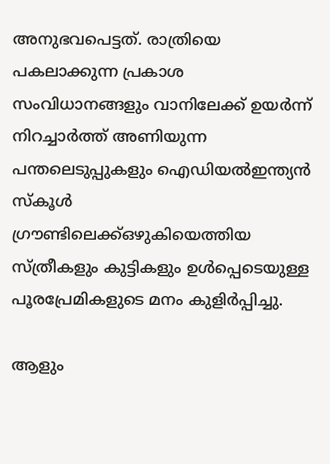അനുഭവപെട്ടത്. രാത്രിയെ പകലാക്കുന്ന പ്രകാശ സംവിധാനങ്ങളും വാനിലേക്ക് ഉയർന്ന് നിറച്ചാർത്ത് അണിയുന്ന പന്തലെടുപ്പുകളും ഐഡിയൽഇന്ത്യൻ സ്കൂൾ ഗ്രൗണ്ടിലെക്ക്ഒഴുകിയെത്തിയ സ്ത്രീകളും കുട്ടികളും ഉള്‍പ്പെടെയുള്ള പൂരപ്രേമികളുടെ മനം കുളിര്‍പ്പിച്ചു.

ആളും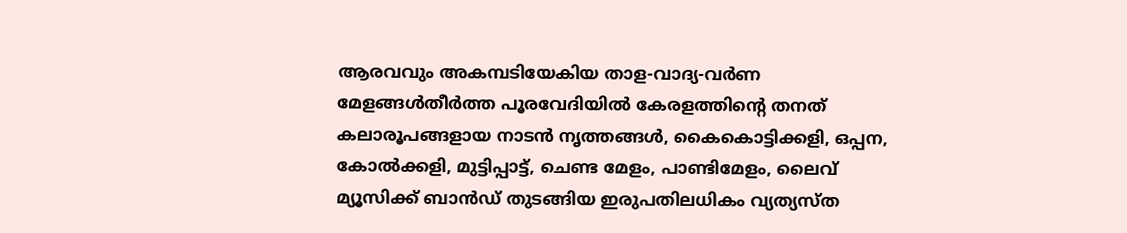ആരവവും അകമ്പടിയേകിയ താള-വാദ്യ-വര്‍ണ മേളങ്ങള്‍തീർത്ത പൂരവേദിയിൽ കേരളത്തിന്റെ തനത് കലാരൂപങ്ങളായ നാടൻ നൃത്തങ്ങൾ, കൈകൊട്ടിക്കളി, ഒപ്പന, കോൽക്കളി, മുട്ടിപ്പാട്ട്, ചെണ്ട മേളം, പാണ്ടിമേളം, ലൈവ് മ്യൂസിക്ക് ബാൻഡ് തുടങ്ങിയ ഇരുപതിലധികം വ്യത്യസ്ത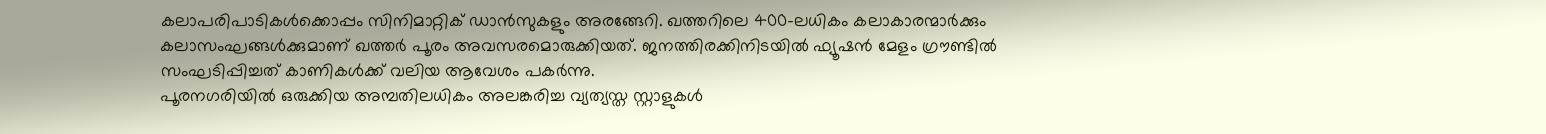കലാപരിപാടികൾക്കൊപ്പം സിനിമാറ്റിക് ഡാൻസുകളും അരങ്ങേറി. ഖത്തറിലെ 400-ലധികം കലാകാരന്മാർക്കും കലാസംഘങ്ങൾക്കുമാണ് ഖത്തർ പൂരം അവസരമൊരുക്കിയത്. ജനത്തിരക്കിനിടയിൽ ഫ്യൂഷൻ മേളം ഗ്രൗണ്ടിൽ സംഘടിപ്പിച്ചത് കാണികൾക്ക് വലിയ ആവേശം പകർന്നു.
പൂരനഗരിയിൽ ഒരുക്കിയ അമ്പതിലധികം അലങ്കരിച്ച വ്യത്യസ്ത സ്റ്റാളുകൾ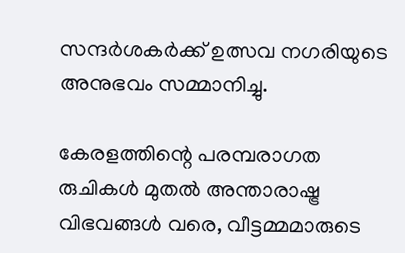സന്ദർശകർക്ക് ഉത്സവ നഗരിയുടെ അനുഭവം സമ്മാനിച്ചു.

കേരളത്തിന്റെ പരമ്പരാഗത രുചികൾ മുതൽ അന്താരാഷ്ട്ര വിഭവങ്ങൾ വരെ, വീട്ടമ്മമാരുടെ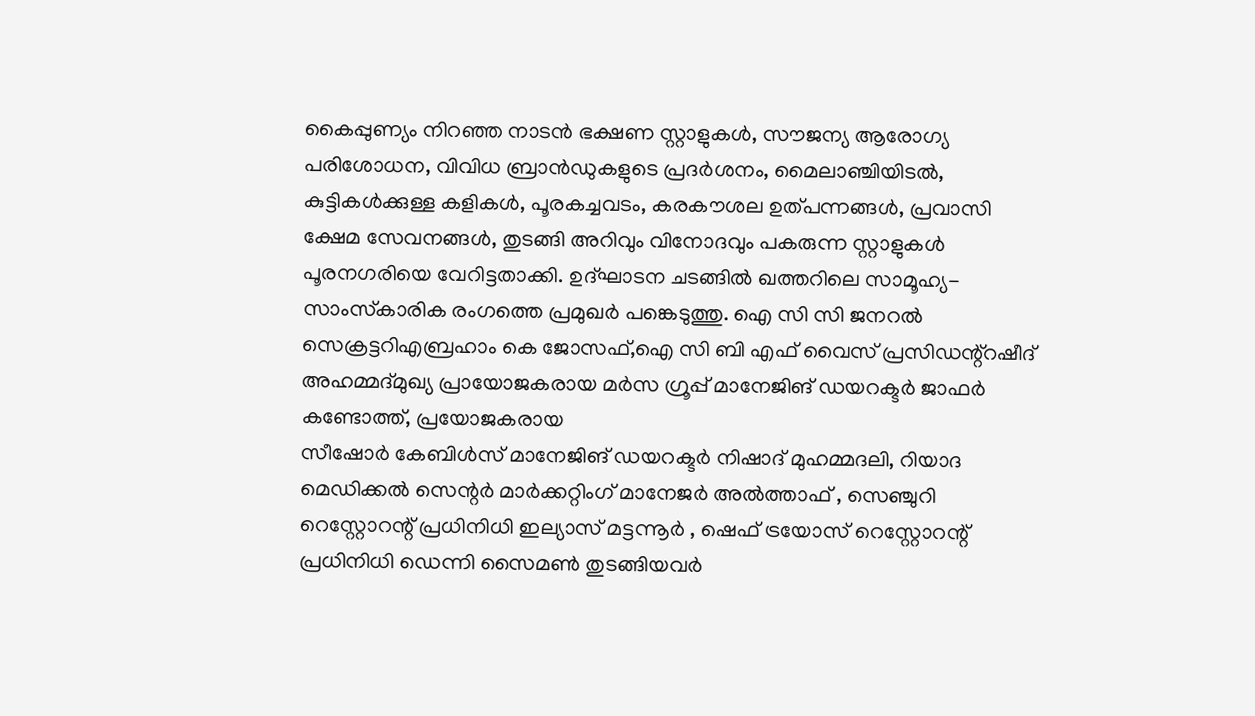കൈപ്പുണ്യം നിറഞ്ഞ നാടൻ ഭക്ഷണ സ്റ്റാളുകൾ, സൗജന്യ ആരോഗ്യ പരിശോധന, വിവിധ ബ്രാൻഡുകളുടെ പ്രദർശനം, മൈലാഞ്ചിയിടൽ, കുട്ടികൾക്കുള്ള കളികൾ, പൂരകച്ചവടം, കരകൗശല ഉത്പന്നങ്ങൾ, പ്രവാസി ക്ഷേമ സേവനങ്ങൾ, തുടങ്ങി അറിവും വിനോദവും പകരുന്ന സ്റ്റാളുകൾ പൂരനഗരിയെ വേറിട്ടതാക്കി. ഉദ്ഘാടന ചടങ്ങിൽ ഖത്തറിലെ സാമൂഹ്യ-സാംസ്‌കാരിക രംഗത്തെ പ്രമുഖർ പങ്കെടുത്തു. ഐ സി സി ജനറൽ സെക്രട്ടറിഎബ്രഹാം കെ ജോസഫ്,ഐ സി ബി എഫ് വൈസ് പ്രസിഡന്റ്റഷീദ് അഹമ്മദ്മുഖ്യ പ്രായോജകരായ മർസ ഗ്രൂപ്പ് മാനേജിങ് ഡയറക്ടർ ജാഫർ കണ്ടോത്ത്, പ്രയോജകരായ
സീഷോർ കേബിൾസ് മാനേജിങ് ഡയറക്ടർ നിഷാദ് മുഹമ്മദലി, റിയാദ മെഡിക്കൽ സെന്റർ മാർക്കറ്റിംഗ് മാനേജർ അൽത്താഫ് , സെഞ്ചുറി റെസ്റ്റോറന്റ് പ്രധിനിധി ഇല്യാസ് മട്ടന്നൂർ , ഷെഫ് ട്രയോസ്‌ റെസ്റ്റോറന്റ് പ്രധിനിധി ഡെന്നി സൈമൺ തുടങ്ങിയവർ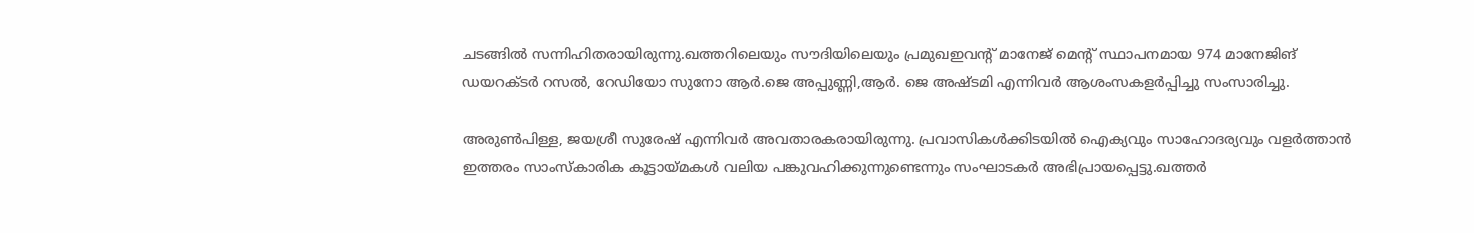ചടങ്ങിൽ സന്നിഹിതരായിരുന്നു.ഖത്തറിലെയും സൗദിയിലെയും പ്രമുഖഇവന്റ് മാനേജ് മെന്റ് സ്ഥാപനമായ 974 മാനേജിങ് ഡയറക്ടർ റസൽ, റേഡിയോ സുനോ ആർ.ജെ അപ്പുണ്ണി,ആർ. ജെ അഷ്ടമി എന്നിവർ ആശംസകളർപ്പിച്ചു സംസാരിച്ചു.

അരുൺപിള്ള, ജയശ്രീ സുരേഷ് എന്നിവർ അവതാരകരായിരുന്നു. പ്രവാസികൾക്കിടയിൽ ഐക്യവും സാഹോദര്യവും വളർത്താൻ ഇത്തരം സാംസ്കാരിക കൂട്ടായ്മകൾ വലിയ പങ്കുവഹിക്കുന്നുണ്ടെന്നും സംഘാടകർ അഭിപ്രായപ്പെട്ടു.ഖത്തർ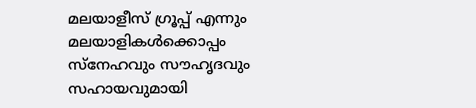മലയാളീസ് ഗ്രൂപ്പ് എന്നും മലയാളികൾക്കൊപ്പം സ്നേഹവും സൗഹൃദവും സഹായവുമായി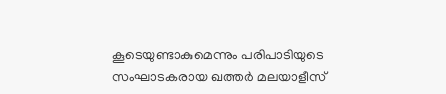കൂടെയുണ്ടാകുമെന്നും പരിപാടിയുടെ സംഘാടകരായ ഖത്തർ മലയാളീസ്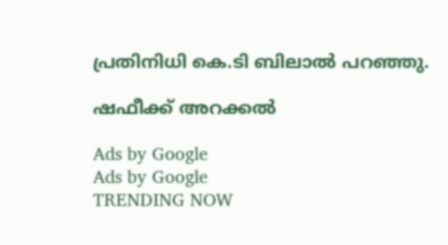പ്രതിനിധി കെ.ടി ബിലാൽ പറഞ്ഞു.

ഷഫീക്ക് അറക്കൽ

Ads by Google
Ads by Google
TRENDING NOW